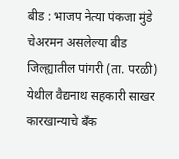बीड : भाजप नेत्या पंकजा मुंडे चेअरमन असलेल्या बीड जिल्ह्यातील पांगरी (ता. परळी) येथील वैद्यनाथ सहकारी साखर कारखान्याचे बँक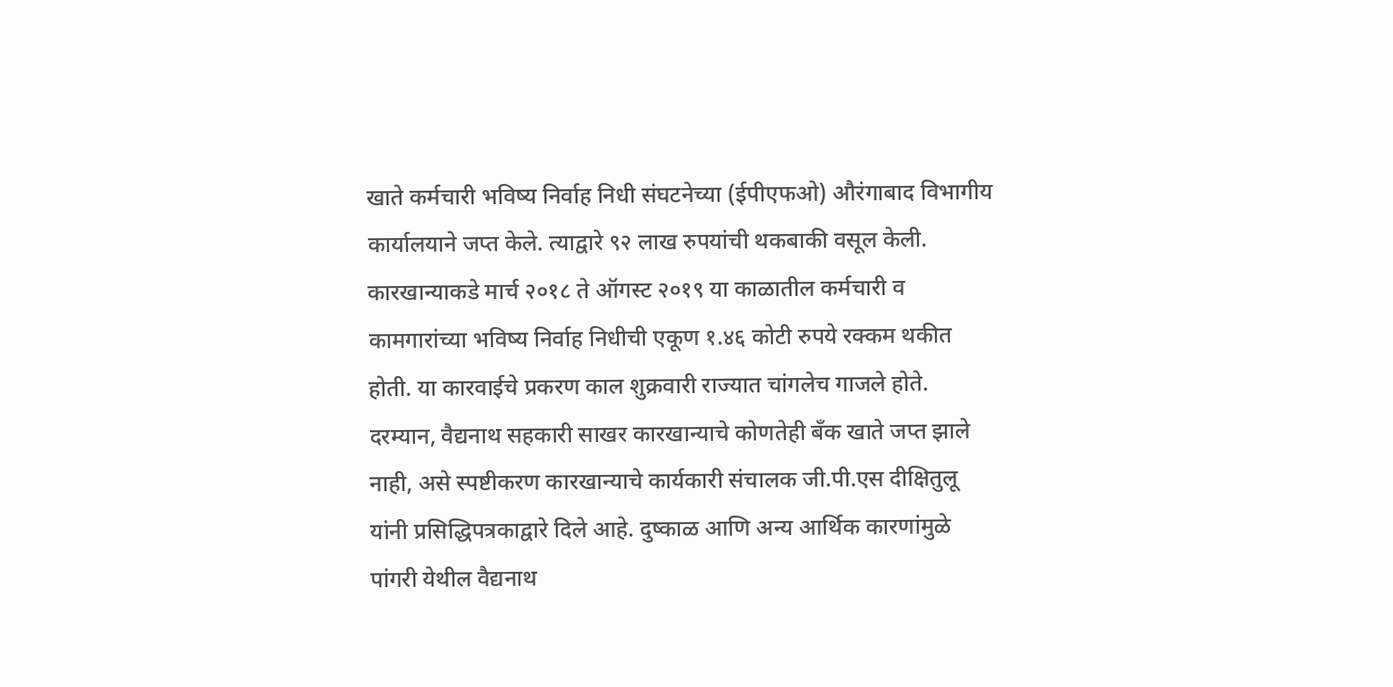खाते कर्मचारी भविष्य निर्वाह निधी संघटनेच्या (ईपीएफओ) औरंगाबाद विभागीय कार्यालयाने जप्त केले. त्याद्वारे ९२ लाख रुपयांची थकबाकी वसूल केली.
कारखान्याकडे मार्च २०१८ ते ऑगस्ट २०१९ या काळातील कर्मचारी व कामगारांच्या भविष्य निर्वाह निधीची एकूण १.४६ कोटी रुपये रक्कम थकीत होती. या कारवाईचे प्रकरण काल शुक्रवारी राज्यात चांगलेच गाजले होते.
दरम्यान, वैद्यनाथ सहकारी साखर कारखान्याचे कोणतेही बँक खाते जप्त झाले नाही, असे स्पष्टीकरण कारखान्याचे कार्यकारी संचालक जी.पी.एस दीक्षितुलू यांनी प्रसिद्धिपत्रकाद्वारे दिले आहे. दुष्काळ आणि अन्य आर्थिक कारणांमुळे पांगरी येथील वैद्यनाथ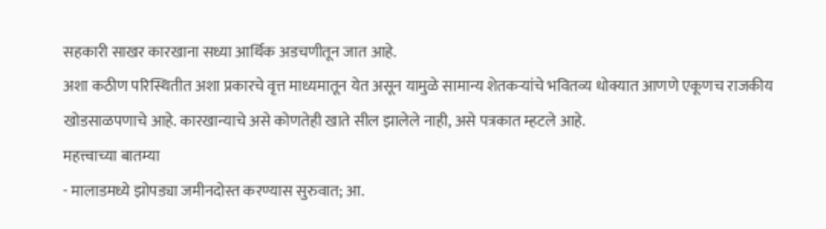सहकारी साखर कारखाना सध्या आर्थिक अडचणीतून जात आहे.
अशा कठीण परिस्थितीत अशा प्रकारचे वृत्त माध्यमातून येत असून यामुळे सामान्य शेतकऱ्यांचे भवितव्य धोक्यात आणणे एकूणच राजकीय खोडसाळपणाचे आहे. कारखान्याचे असे कोणतेही खाते सील झालेले नाही, असे पत्रकात म्हटले आहे.
महत्त्वाच्या बातम्या
- मालाडमध्ये झोपड्या जमीनदोस्त करण्यास सुरुवात; आ.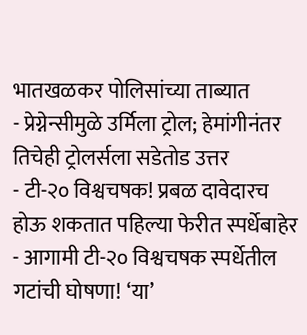भातखळकर पोलिसांच्या ताब्यात
- प्रेग्नेन्सीमुळे उर्मिला ट्रोल; हेमांगीनंतर तिचेही ट्रोलर्सला सडेतोड उत्तर
- टी-२० विश्वचषक! प्रबळ दावेदारच होऊ शकतात पहिल्या फेरीत स्पर्धेबाहेर
- आगामी टी-२० विश्वचषक स्पर्धेतील गटांची घोषणा! ‘या’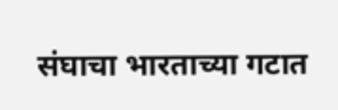संघाचा भारताच्या गटात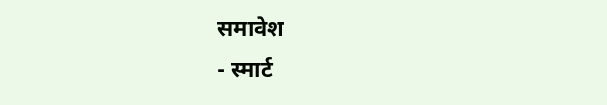समावेश
- स्मार्ट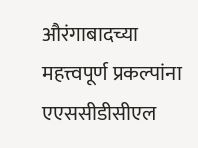औरंगाबादच्या महत्त्वपूर्ण प्रकल्पांना एएससीडीसीएल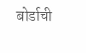बोर्डाची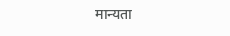मान्यता